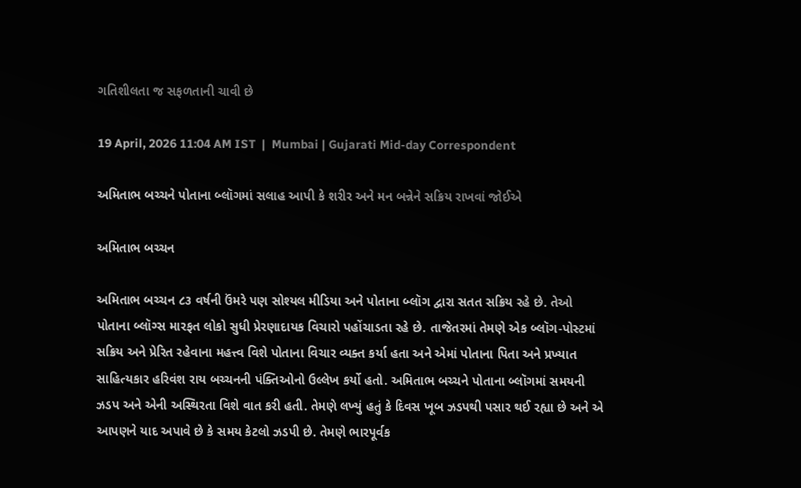ગતિશીલતા જ સફળતાની ચાવી છે

19 April, 2026 11:04 AM IST  |  Mumbai | Gujarati Mid-day Correspondent

અમિતાભ બચ્ચને પોતાના બ્લૉગમાં સલાહ આપી કે શરીર અને મન બન્નેને સક્રિય રાખવાં જોઈએ

અમિતાભ બચ્ચન

અમિતાભ બચ્ચન ૮૩ વર્ષની ઉંમરે પણ સોશ્યલ મીડિયા અને પોતાના બ્લૉગ દ્વારા સતત સક્રિય રહે છે. તેઓ પોતાના બ્લૉગ્સ મારફત લોકો સુધી પ્રેરણાદાયક વિચારો પહોંચાડતા રહે છે. તાજેતરમાં તેમણે એક બ્લૉગ-પોસ્ટમાં સક્રિય અને પ્રેરિત રહેવાના મહત્ત્વ વિશે પોતાના વિચાર વ્યક્ત કર્યા હતા અને એમાં પોતાના પિતા અને પ્રખ્યાત સાહિત્યકાર હરિવંશ રાય બચ્ચનની પંક્તિઓનો ઉલ્લેખ કર્યો હતો. અમિતાભ બચ્ચને પોતાના બ્લૉગમાં સમયની ઝડપ અને એની અસ્થિરતા વિશે વાત કરી હતી. તેમણે લખ્યું હતું કે દિવસ ખૂબ ઝડપથી પસાર થઈ રહ્યા છે અને એ આપણને યાદ અપાવે છે કે સમય કેટલો ઝડપી છે. તેમણે ભારપૂર્વક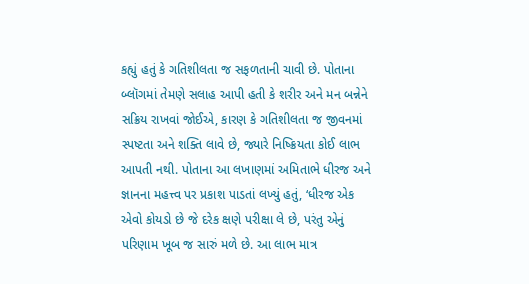કહ્યું હતું કે ગતિશીલતા જ સફળતાની ચાવી છે. પોતાના બ્લૉગમાં તેમણે સલાહ આપી હતી કે શરીર અને મન બન્નેને સક્રિય રાખવાં જોઈએ, કારણ કે ગતિશીલતા જ જીવનમાં સ્પષ્ટતા અને શક્તિ લાવે છે, જ્યારે નિષ્ક્રિયતા કોઈ લાભ આપતી નથી. પોતાના આ લખાણમાં અમિતાભે ધીરજ અને જ્ઞાનના મહત્ત્વ પર પ્રકાશ પાડતાં લખ્યું હતું, ‘ધીરજ એક એવો કોયડો છે જે દરેક ક્ષણે પરીક્ષા લે છે, પરંતુ એનું પરિણામ ખૂબ જ સારું મળે છે. આ લાભ માત્ર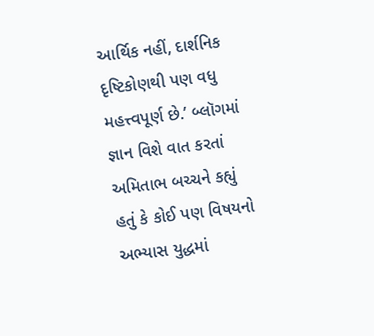આર્થિક નહીં, દાર્શનિક દૃષ્ટિકોણથી પણ વધુ મહત્ત્વપૂર્ણ છે.’ બ્લૉગમાં જ્ઞાન વિશે વાત કરતાં અમિતાભ બચ્ચને કહ્યું હતું કે કોઈ પણ વિષયનો અભ્યાસ યુદ્ધમાં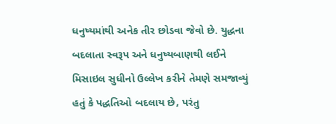ધનુષ્યમાંથી અનેક તીર છોડવા જેવો છે. યુદ્ધના બદલાતા સ્વરૂપ અને ધનુષ્યબાણથી લઈને મિસાઇલ સુધીનો ઉલ્લેખ કરીને તેમણે સમજાવ્યું હતું કે પદ્ધતિઓ બદલાય છે, પરંતુ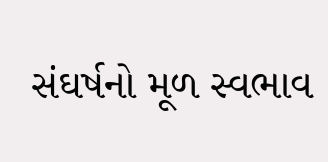સંઘર્ષનો મૂળ સ્વભાવ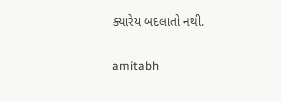ક્યારેય બદલાતો નથી.

amitabh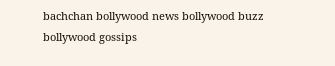bachchan bollywood news bollywood buzz bollywood gossips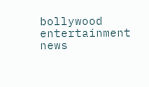bollywood entertainment news